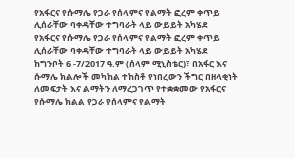የአፋርና የሱማሌ የጋራ የሰላምና የልማት ፎረም ቀጥይ ሊሰራቸው ባቀዳቸው ተግባራት ላይ ውይይት አካሄደ
የአፋርና የሱማሌ የጋራ የሰላምና የልማት ፎረም ቀጥይ ሊሰራቸው ባቀዳቸው ተግባራት ላይ ውይይት አካሄደ
ከግንቦት 6 -7/2017 ዓ.ም (ሰላም ሚኒስቴር)፣ በአፋር እና ሱማሌ ክልሎች መካከል ተከስቶ የነበረውን ችግር በዘላቂነት ለመፍታት እና ልማትን ለማረጋገጥ የተቋቋመው የአፋርና የሱማሌ ክልል የጋራ የሰላምና የልማት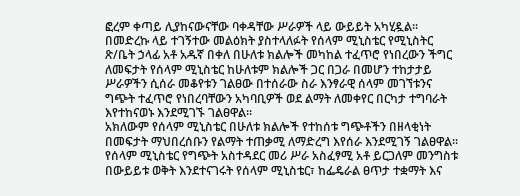ፎረም ቀጣይ ሊያከናውናቸው ባቀዳቸው ሥራዎች ላይ ውይይት አካሂዷል፡፡
በመድረኩ ላይ ተገኝተው መልዕክት ያስተላለፉት የሰላም ሚኒስቴር የሚኒስትር ጽ/ቤት ኃላፊ አቶ አዱኛ በቀለ በሁለቱ ክልሎች መካከል ተፈጥሮ የነበረውን ችግር ለመፍታት የሰላም ሚኒስቴር ከሁለቱም ክልሎች ጋር በጋራ በመሆን ተከታታይ ሥራዎችን ሲሰራ መቆየቱን ገልፀው በተሰራው ስራ እንፃራዊ ሰላም መገኘቱንና ግጭት ተፈጥሮ የነበረባቸውን አካባቢዎች ወደ ልማት ለመቀየር በርካታ ተግባራት እየተከናወኑ እንደሚገኙ ገልፀዋል፡፡
አክለውም የሰላም ሚኒስቴር በሁለቱ ክልሎች የተከሰቱ ግጭቶችን በዘላቂነት በመፍታት ማህበረሰቡን የልማት ተጠቃሚ ለማድረግ እየሰራ እንደሚገኝ ገልፀዋል፡፡
የሰላም ሚኒስቴር የግጭት አስተዳደር መሪ ሥራ አስፈፃሚ አቶ ይርጋለም መንግስቱ በውይይቱ ወቅት እንደተናገሩት የሰላም ሚኒስቴር፣ ከፌዴራል ፀጥታ ተቋማት እና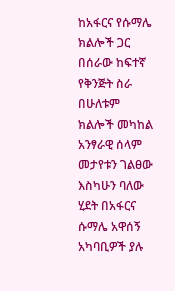ከአፋርና የሱማሌ ክልሎች ጋር በሰራው ከፍተኛ የቅንጅት ስራ በሁለቱም ክልሎች መካከል አንፃራዊ ሰላም መታየቱን ገልፀው እስካሁን ባለው ሂደት በአፋርና ሱማሌ አዋሰኝ አካባቢዎች ያሉ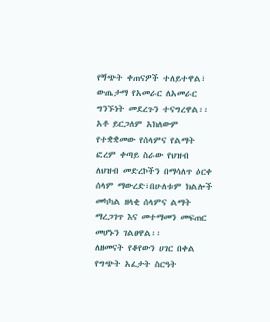የጝጭት ቀጠናዎች ተለይተዋል፣ ውጤታማ የአመራር ለአመራር ግንኙነት መደረጉን ተናግረዋል፡፡
አቶ ይርጋለም አክለውም የተቋቋመው የሰላምና የልማት ፎረም ቀጣይ ስራው የህዝብ ለህዝብ መድረኮችን በማሳለጥ ዕርቀ ሰላም ማውረድ፣በሁለቱም ክልሎች መካካል ዘላቂ ሰላምና ልማት ማረጋገጥ እና መተማመን መፍጠር መሆኑን ገልፀዋል፡፡
ለዘመናት የቆየውን ሀገር በቀል የግጭት አፈታት ስርዓት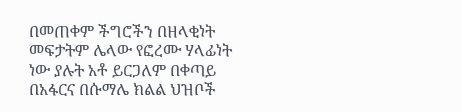በመጠቀም ችግሮችን በዘላቂነት መፍታትም ሌላው የፎረሙ ሃላፊነት ነው ያሉት አቶ ይርጋለም በቀጣይ በአፋርና በሱማሌ ክልል ህዝቦች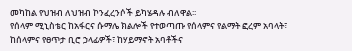መካከል የህዝብ ለህዝብ ኮንፈረንሶች ይካሄዳሉ ብለዋል፡፡
የሰላም ሚኒስቴር ከአፋርና ሱማሌ ክልሎች የተወጣጡ የሰላምና የልማት ፎረም አባላት፣ ከሰላምና የፀጥታ ቢሮ ኃላፊዎች፣ ከሃይማኖት አባቶችና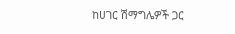ከሀገር ሽማግሌዎች ጋር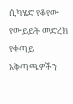ሲካሄድ የቆየው የውይይት መድረክ የቀጣይ አቅጣጫዎችን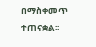በማስቀመጥ ተጠናቋል፡፡